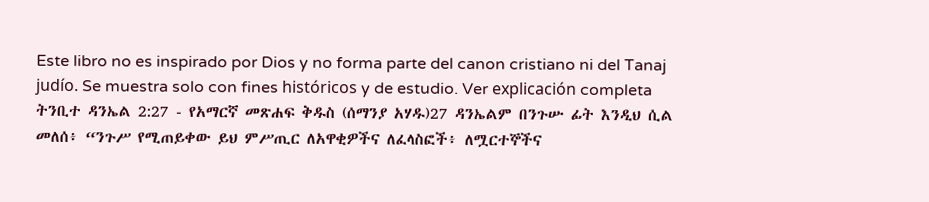Este libro no es inspirado por Dios y no forma parte del canon cristiano ni del Tanaj judío. Se muestra solo con fines históricos y de estudio. Ver explicación completa ትንቢተ ዳንኤል 2:27 - የአማርኛ መጽሐፍ ቅዱስ (ሰማንያ አሃዱ)27 ዳንኤልም በንጉሡ ፊት እንዲህ ሲል መለሰ፥ “ንጉሥ የሚጠይቀው ይህ ምሥጢር ለአዋቂዎችና ለፈላስፎች፥ ለሟርተኞችና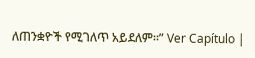ለጠንቋዮች የሚገለጥ አይደለም።” Ver Capítulo |